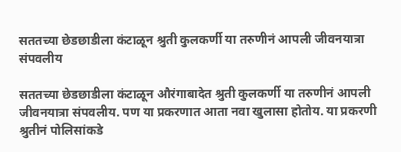सततच्या छेडछाडीला कंटाळून श्रुती कुलकर्णी या तरुणीनं आपली जीवनयात्रा संपवलीय

सततच्या छेडछाडीला कंटाळून औरंगाबादेत श्रुती कुलकर्णी या तरुणीनं आपली जीवनयात्रा संपवलीय. पण या प्रकरणात आता नवा खुलासा होतोय. या प्रकरणी श्रुतीनं पोलिसांकडे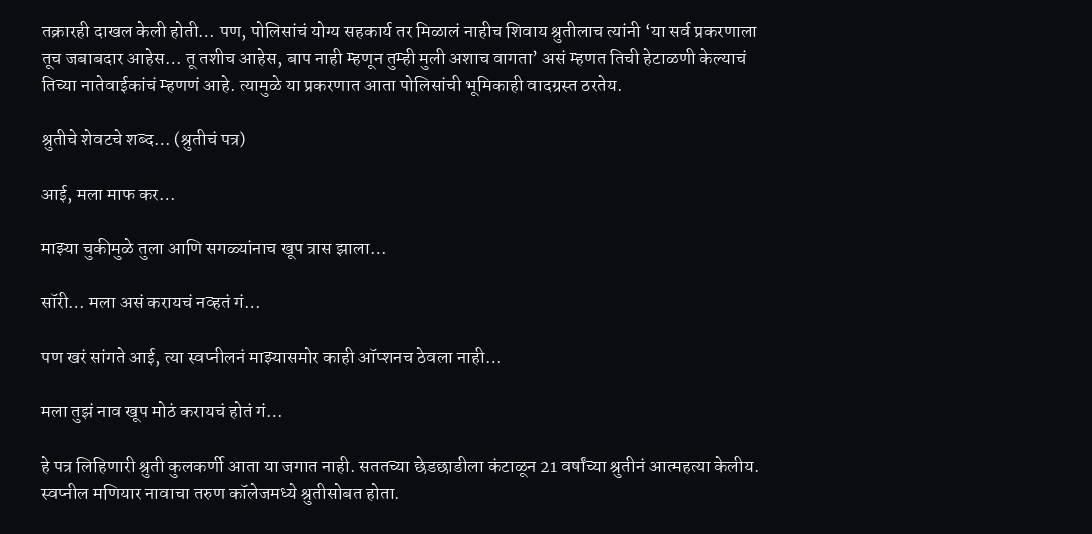तक्रारही दाखल केली होती… पण, पोलिसांचं योग्य सहकार्य तर मिळालं नाहीच शिवाय श्रुतीलाच त्यांनी ‘या सर्व प्रकरणाला तूच जबाबदार आहेस… तू तशीच आहेस, बाप नाही म्हणून तुम्ही मुली अशाच वागता’ असं म्हणत तिची हेटाळणी केल्याचं तिच्या नातेवाईकांचं म्हणणं आहे. त्यामुळे या प्रकरणात आता पोलिसांची भूमिकाही वादग्रस्त ठरतेय.

श्रुतीचे शेवटचे शब्द… (श्रुतीचं पत्र)

आई, मला माफ कर…

माझ्या चुकीमुळे तुला आणि सगळ्यांनाच खूप त्रास झाला…

सॉरी… मला असं करायचं नव्हतं गं…

पण खरं सांगते आई, त्या स्वप्नीलनं माझ्यासमोर काही ऑप्शनच ठेवला नाही…

मला तुझं नाव खूप मोठं करायचं होतं गं…

हे पत्र लिहिणारी श्रुती कुलकर्णी आता या जगात नाही. सततच्या छेडछाडीला कंटाळून 21 वर्षांच्या श्रुतीनं आत्महत्या केलीय. स्वप्नील मणियार नावाचा तरुण कॉलेजमध्ये श्रुतीसोबत होता.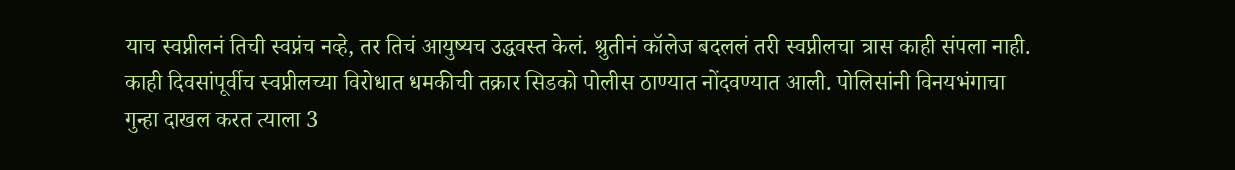याच स्वप्नीलनं तिची स्वप्नंच नव्हे, तर तिचं आयुष्यच उद्धवस्त केलं. श्रुतीनं कॉलेज बदललं तरी स्वप्नीलचा त्रास काही संपला नाही. काही दिवसांपूर्वीच स्वप्नीलच्या विरोधात धमकीची तक्रार सिडको पोलीस ठाण्यात नोंदवण्यात आली. पोलिसांनी विनयभंगाचा गुन्हा दाखल करत त्याला 3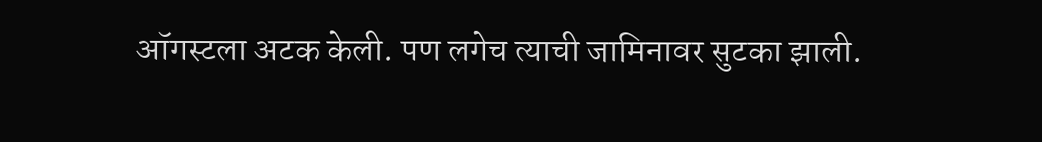ऑगस्टला अटक केली. पण लगेच त्याची जामिनावर सुटका झाली.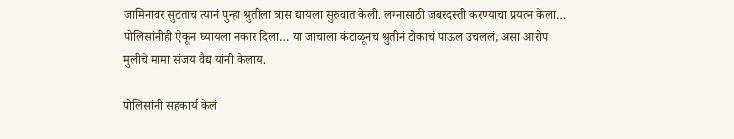जामिनावर सुटताच त्यानं पुन्हा श्रुतीला त्रास द्यायला सुरुवात केली. लग्नासाठी जबरदस्ती करण्याचा प्रयत्न केला… पोलिसांनीही ऐकून घ्यायला नकार दिला… या जाचाला कंटाळूनच श्रुतीनं टोकाचं पाऊल उचललं, असा आरोप मुलीचे मामा संजय वैद्य यांनी केलाय.

पोलिसांनी सहकार्य केलं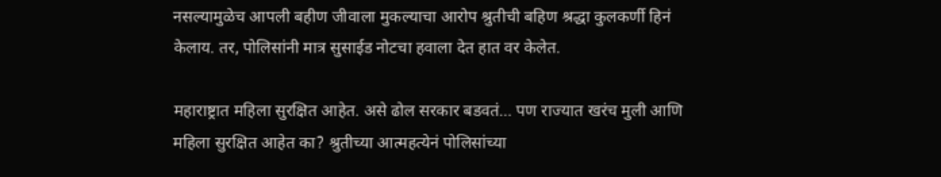नसल्यामुळेच आपली बहीण जीवाला मुकल्याचा आरोप श्रुतीची बहिण श्रद्धा कुलकर्णी हिनं केलाय. तर, पोलिसांनी मात्र सुसाईड नोटचा हवाला देत हात वर केलेत.

महाराष्ट्रात महिला सुरक्षित आहेत. असे ढोल सरकार बडवतं… पण राज्यात खरंच मुली आणि महिला सुरक्षित आहेत का? श्रुतीच्या आत्महत्येनं पोलिसांच्या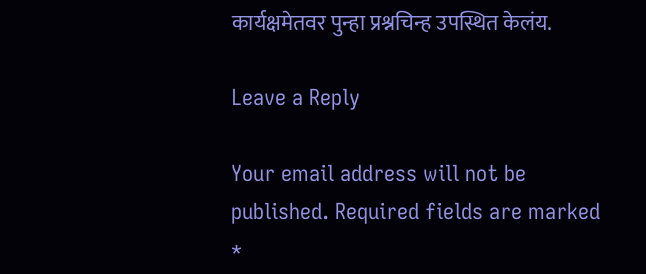कार्यक्षमेतवर पुन्हा प्रश्नचिन्ह उपस्थित केलंय.

Leave a Reply

Your email address will not be published. Required fields are marked *